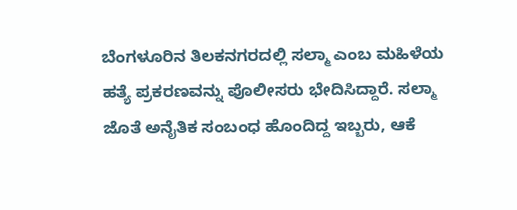ಬೆಂಗಳೂರಿನ ತಿಲಕನಗರದಲ್ಲಿ ಸಲ್ಮಾ ಎಂಬ ಮಹಿಳೆಯ ಹತ್ಯೆ ಪ್ರಕರಣವನ್ನು ಪೊಲೀಸರು ಭೇದಿಸಿದ್ದಾರೆ. ಸಲ್ಮಾ ಜೊತೆ ಅನೈತಿಕ ಸಂಬಂಧ ಹೊಂದಿದ್ದ ಇಬ್ಬರು, ಆಕೆ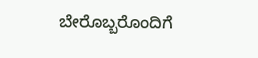ಬೇರೊಬ್ಬರೊಂದಿಗೆ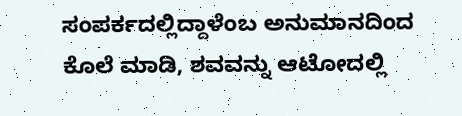ಸಂಪರ್ಕದಲ್ಲಿದ್ದಾಳೆಂಬ ಅನುಮಾನದಿಂದ ಕೊಲೆ ಮಾಡಿ, ಶವವನ್ನು ಆಟೋದಲ್ಲಿ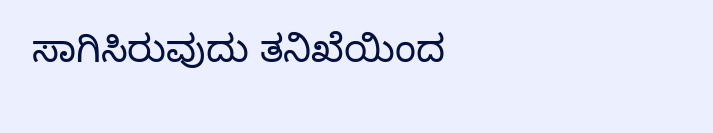ಸಾಗಿಸಿರುವುದು ತನಿಖೆಯಿಂದ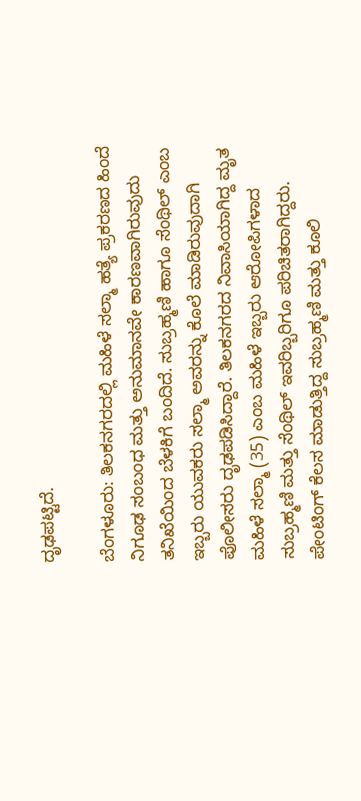ದೃಢಪಟ್ಟಿದೆ.

ಬೆಂಗಳೂರು: ತಿಲಕನಗರದಲ್ಲಿ ಮಹಿಳೆ ಸಲ್ಮಾ ಹತ್ಯೆ ಪ್ರಕರಣದ ಹಿಂದೆ ನಿಗೂಢ ಸಂಬಂಧ ಮತ್ತು ಅನುಮಾನವೇ ಕಾರಣವಾಗಿರುವುದು ತನಿಖೆಯಿಂದ ಬೆಳಕಿಗೆ ಬಂದಿದೆ. ಸುಬ್ರಹ್ಮಣಿ ಹಾಗೂ ಸೆಂಥಿಲ್ ಎಂಬ ಇಬ್ಬರು ಯುವಕರು ಸಲ್ಮಾ ಅವರನ್ನು ಕೊಲೆ ಮಾಡಿರುವುದಾಗಿ ಪೊಲೀಸರು ದೃಢಪಡಿಸಿದ್ದಾರೆ. ತಿಲಕನಗರದ ನಿವಾಸಿಯಾಗಿದ್ದ ಮೃತ ಮಹಿಳೆ ಸಲ್ಮಾ (35) ಎಂಬ ಮಹಿಳೆ ಇಬ್ಬರು ಆರೋಪಿಗಳಾದ ಸುಬ್ರಹ್ಮಣಿ ಮತ್ತು ಸೆಂಥಿಲ್ ಇವರಿಬ್ಬರಿಗೂ ಪರಿಚಿತರಾಗಿದ್ದರು. ಪೇಂಟಿಂಗ್ ಕೆಲಸ ಮಾಡುತ್ತಿದ್ದ ಸುಬ್ರಹ್ಮಣಿ ಮತ್ತು ಕೂಲಿ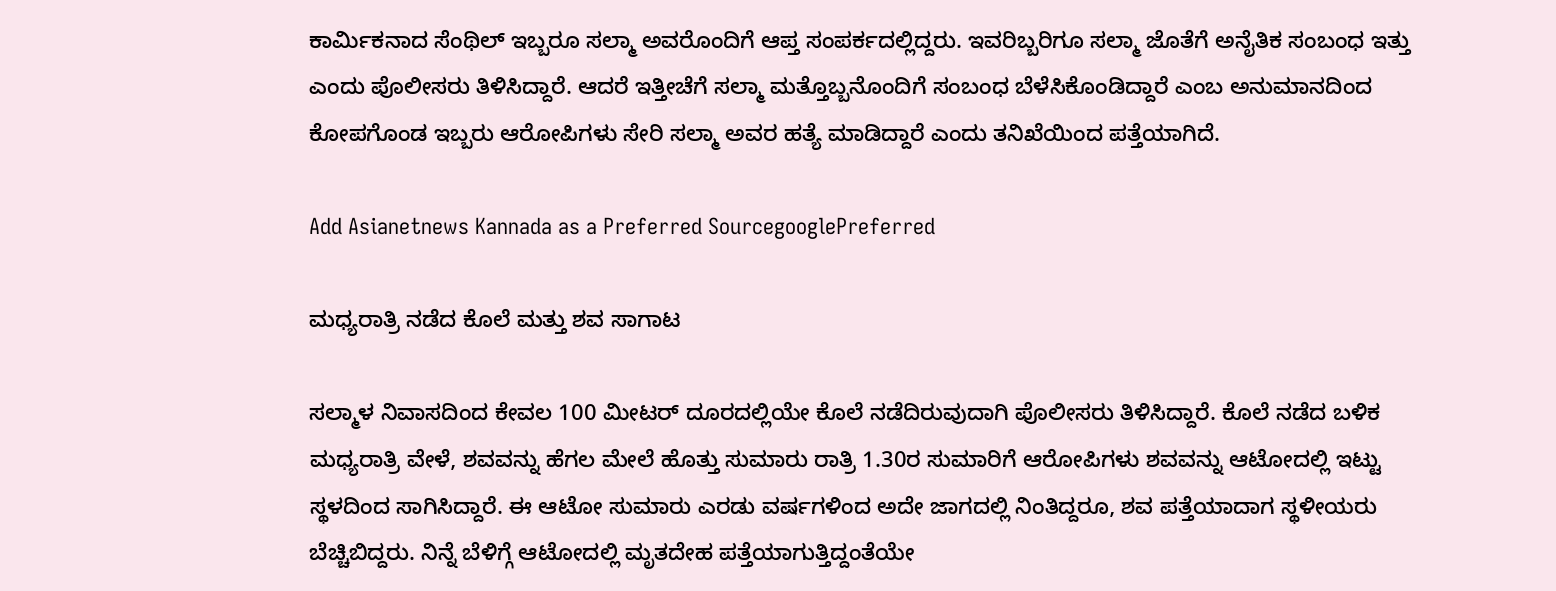ಕಾರ್ಮಿಕನಾದ ಸೆಂಥಿಲ್ ಇಬ್ಬರೂ ಸಲ್ಮಾ ಅವರೊಂದಿಗೆ ಆಪ್ತ ಸಂಪರ್ಕದಲ್ಲಿದ್ದರು. ಇವರಿಬ್ಬರಿಗೂ ಸಲ್ಮಾ ಜೊತೆಗೆ ಅನೈತಿಕ ಸಂಬಂಧ ಇತ್ತು ಎಂದು ಪೊಲೀಸರು ತಿಳಿಸಿದ್ದಾರೆ. ಆದರೆ ಇತ್ತೀಚೆಗೆ ಸಲ್ಮಾ ಮತ್ತೊಬ್ಬನೊಂದಿಗೆ ಸಂಬಂಧ ಬೆಳೆಸಿಕೊಂಡಿದ್ದಾರೆ ಎಂಬ ಅನುಮಾನದಿಂದ ಕೋಪಗೊಂಡ ಇಬ್ಬರು ಆರೋಪಿಗಳು ಸೇರಿ ಸಲ್ಮಾ ಅವರ ಹತ್ಯೆ ಮಾಡಿದ್ದಾರೆ ಎಂದು ತನಿಖೆಯಿಂದ ಪತ್ತೆಯಾಗಿದೆ.

Add Asianetnews Kannada as a Preferred SourcegooglePreferred

ಮಧ್ಯರಾತ್ರಿ ನಡೆದ ಕೊಲೆ ಮತ್ತು ಶವ ಸಾಗಾಟ

ಸಲ್ಮಾಳ ನಿವಾಸದಿಂದ ಕೇವಲ 100 ಮೀಟರ್ ದೂರದಲ್ಲಿಯೇ ಕೊಲೆ ನಡೆದಿರುವುದಾಗಿ ಪೊಲೀಸರು ತಿಳಿಸಿದ್ದಾರೆ. ಕೊಲೆ ನಡೆದ ಬಳಿಕ ಮಧ್ಯರಾತ್ರಿ ವೇಳೆ, ಶವವನ್ನು ಹೆಗಲ ಮೇಲೆ ಹೊತ್ತು ಸುಮಾರು ರಾತ್ರಿ 1.30ರ ಸುಮಾರಿಗೆ ಆರೋಪಿಗಳು ಶವವನ್ನು ಆಟೋದಲ್ಲಿ ಇಟ್ಟು ಸ್ಥಳದಿಂದ ಸಾಗಿಸಿದ್ದಾರೆ. ಈ ಆಟೋ ಸುಮಾರು ಎರಡು ವರ್ಷಗಳಿಂದ ಅದೇ ಜಾಗದಲ್ಲಿ ನಿಂತಿದ್ದರೂ, ಶವ ಪತ್ತೆಯಾದಾಗ ಸ್ಥಳೀಯರು ಬೆಚ್ಚಿಬಿದ್ದರು. ನಿನ್ನೆ ಬೆಳಿಗ್ಗೆ ಆಟೋದಲ್ಲಿ ಮೃತದೇಹ ಪತ್ತೆಯಾಗುತ್ತಿದ್ದಂತೆಯೇ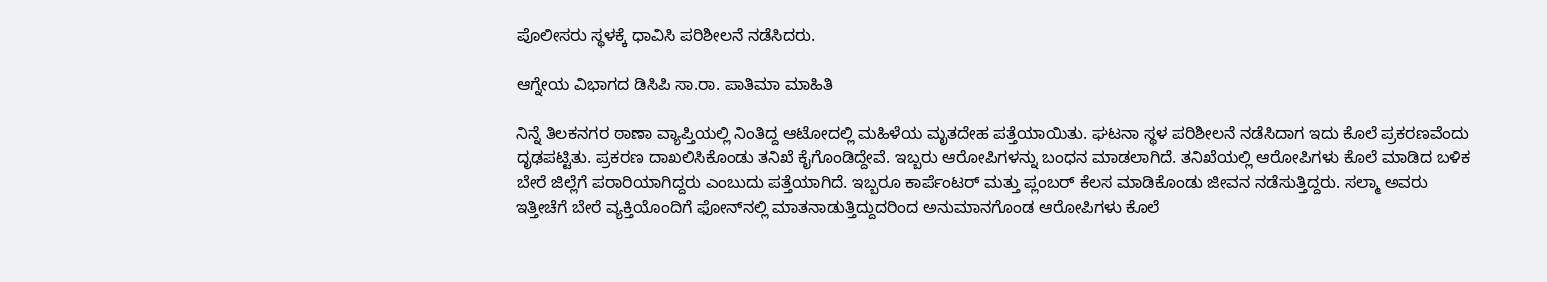ಪೊಲೀಸರು ಸ್ಥಳಕ್ಕೆ ಧಾವಿಸಿ ಪರಿಶೀಲನೆ ನಡೆಸಿದರು.

ಆಗ್ನೇಯ ವಿಭಾಗದ ಡಿಸಿಪಿ ಸಾ.ರಾ. ಪಾತಿಮಾ ಮಾಹಿತಿ

ನಿನ್ನೆ ತಿಲಕನಗರ ಠಾಣಾ ವ್ಯಾಪ್ತಿಯಲ್ಲಿ ನಿಂತಿದ್ದ ಆಟೋದಲ್ಲಿ ಮಹಿಳೆಯ ಮೃತದೇಹ ಪತ್ತೆಯಾಯಿತು. ಘಟನಾ ಸ್ಥಳ ಪರಿಶೀಲನೆ ನಡೆಸಿದಾಗ ಇದು ಕೊಲೆ ಪ್ರಕರಣವೆಂದು ದೃಢಪಟ್ಟಿತು. ಪ್ರಕರಣ ದಾಖಲಿಸಿಕೊಂಡು ತನಿಖೆ ಕೈಗೊಂಡಿದ್ದೇವೆ. ಇಬ್ಬರು ಆರೋಪಿಗಳನ್ನು ಬಂಧನ ಮಾಡಲಾಗಿದೆ. ತನಿಖೆಯಲ್ಲಿ ಆರೋಪಿಗಳು ಕೊಲೆ ಮಾಡಿದ ಬಳಿಕ ಬೇರೆ ಜಿಲ್ಲೆಗೆ ಪರಾರಿಯಾಗಿದ್ದರು ಎಂಬುದು ಪತ್ತೆಯಾಗಿದೆ. ಇಬ್ಬರೂ ಕಾರ್ಪೆಂಟರ್ ಮತ್ತು ಪ್ಲಂಬರ್ ಕೆಲಸ ಮಾಡಿಕೊಂಡು ಜೀವನ ನಡೆಸುತ್ತಿದ್ದರು. ಸಲ್ಮಾ ಅವರು ಇತ್ತೀಚೆಗೆ ಬೇರೆ ವ್ಯಕ್ತಿಯೊಂದಿಗೆ ಫೋನ್‌ನಲ್ಲಿ ಮಾತನಾಡುತ್ತಿದ್ದುದರಿಂದ ಅನುಮಾನಗೊಂಡ ಆರೋಪಿಗಳು ಕೊಲೆ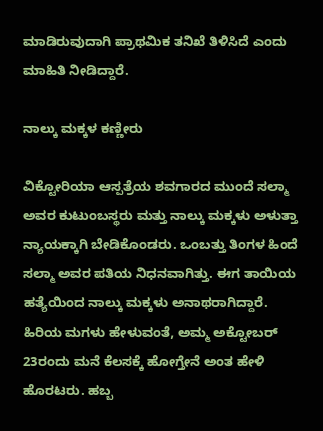ಮಾಡಿರುವುದಾಗಿ ಪ್ರಾಥಮಿಕ ತನಿಖೆ ತಿಳಿಸಿದೆ ಎಂದು ಮಾಹಿತಿ ನೀಡಿದ್ದಾರೆ.

ನಾಲ್ಕು ಮಕ್ಕಳ ಕಣ್ಣೀರು

ವಿಕ್ಟೋರಿಯಾ ಆಸ್ಪತ್ರೆಯ ಶವಗಾರದ ಮುಂದೆ ಸಲ್ಮಾ ಅವರ ಕುಟುಂಬಸ್ಥರು ಮತ್ತು ನಾಲ್ಕು ಮಕ್ಕಳು ಅಳುತ್ತಾ ನ್ಯಾಯಕ್ಕಾಗಿ ಬೇಡಿಕೊಂಡರು. ಒಂಬತ್ತು ತಿಂಗಳ ಹಿಂದೆ ಸಲ್ಮಾ ಅವರ ಪತಿಯ ನಿಧನವಾಗಿತ್ತು. ಈಗ ತಾಯಿಯ ಹತ್ಯೆಯಿಂದ ನಾಲ್ಕು ಮಕ್ಕಳು ಅನಾಥರಾಗಿದ್ದಾರೆ. ಹಿರಿಯ ಮಗಳು ಹೇಳುವಂತೆ, ಅಮ್ಮ ಅಕ್ಟೋಬರ್ 23ರಂದು ಮನೆ ಕೆಲಸಕ್ಕೆ ಹೋಗ್ತೇನೆ ಅಂತ ಹೇಳಿ ಹೊರಟರು. ಹಬ್ಬ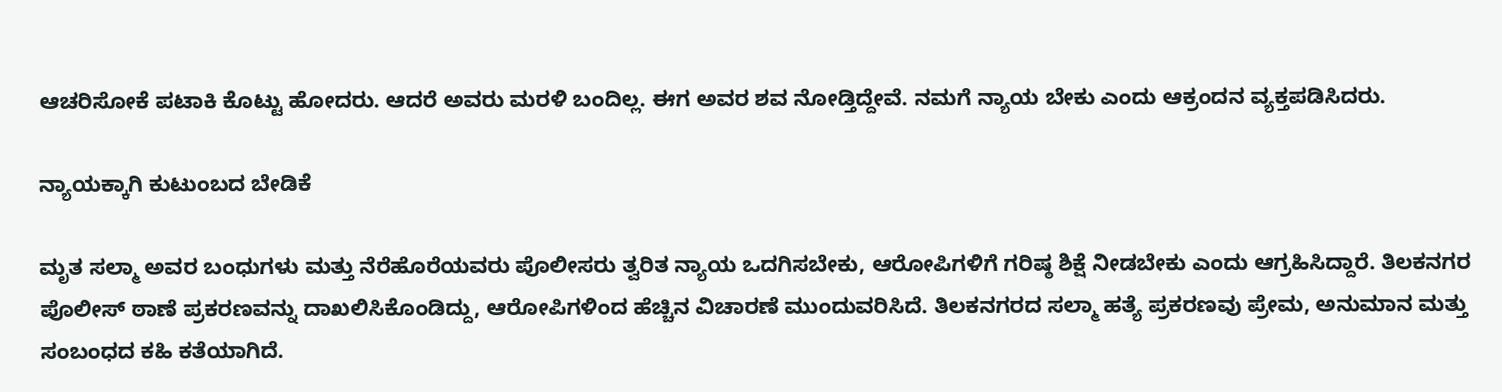ಆಚರಿಸೋಕೆ ಪಟಾಕಿ ಕೊಟ್ಟು ಹೋದರು. ಆದರೆ ಅವರು ಮರಳಿ ಬಂದಿಲ್ಲ. ಈಗ ಅವರ ಶವ ನೋಡ್ತಿದ್ದೇವೆ. ನಮಗೆ ನ್ಯಾಯ ಬೇಕು ಎಂದು ಆಕ್ರಂದನ ವ್ಯಕ್ತಪಡಿಸಿದರು.

ನ್ಯಾಯಕ್ಕಾಗಿ ಕುಟುಂಬದ ಬೇಡಿಕೆ

ಮೃತ ಸಲ್ಮಾ ಅವರ ಬಂಧುಗಳು ಮತ್ತು ನೆರೆಹೊರೆಯವರು ಪೊಲೀಸರು ತ್ವರಿತ ನ್ಯಾಯ ಒದಗಿಸಬೇಕು, ಆರೋಪಿಗಳಿಗೆ ಗರಿಷ್ಠ ಶಿಕ್ಷೆ ನೀಡಬೇಕು ಎಂದು ಆಗ್ರಹಿಸಿದ್ದಾರೆ. ತಿಲಕನಗರ ಪೊಲೀಸ್ ಠಾಣೆ ಪ್ರಕರಣವನ್ನು ದಾಖಲಿಸಿಕೊಂಡಿದ್ದು, ಆರೋಪಿಗಳಿಂದ ಹೆಚ್ಚಿನ ವಿಚಾರಣೆ ಮುಂದುವರಿಸಿದೆ. ತಿಲಕನಗರದ ಸಲ್ಮಾ ಹತ್ಯೆ ಪ್ರಕರಣವು ಪ್ರೇಮ, ಅನುಮಾನ ಮತ್ತು ಸಂಬಂಧದ ಕಹಿ ಕತೆಯಾಗಿದೆ.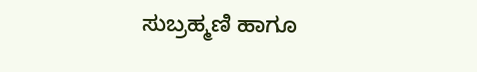ಸುಬ್ರಹ್ಮಣಿ ಹಾಗೂ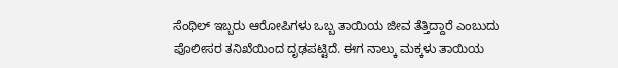ಸೆಂಥಿಲ್ ಇಬ್ಬರು ಆರೋಪಿಗಳು ಒಬ್ಬ ತಾಯಿಯ ಜೀವ ತೆತ್ತಿದ್ದಾರೆ ಎಂಬುದು ಪೊಲೀಸರ ತನಿಖೆಯಿಂದ ದೃಢಪಟ್ಟಿದೆ. ಈಗ ನಾಲ್ಕು ಮಕ್ಕಳು ತಾಯಿಯ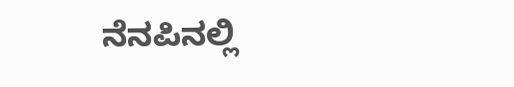ನೆನಪಿನಲ್ಲಿ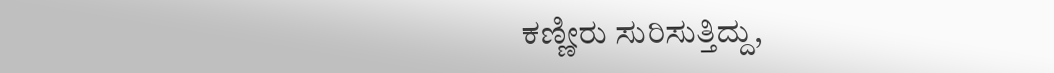ಕಣ್ಣೀರು ಸುರಿಸುತ್ತಿದ್ದು,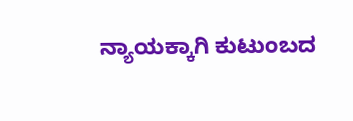ನ್ಯಾಯಕ್ಕಾಗಿ ಕುಟುಂಬದ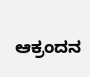ಆಕ್ರಂದನ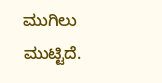ಮುಗಿಲು ಮುಟ್ಟಿದೆ.